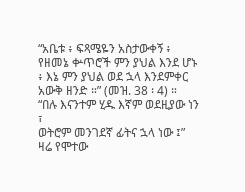“አቤቱ ፥ ፍጻሜዬን አስታውቀኝ ፥ የዘመኔ ቍጥሮች ምን ያህል እንደ ሆኑ ፥ እኔ ምን ያህል ወደ ኋላ እንደምቀር አውቅ ዘንድ ።” (መዝ. 38 ፡ 4) ።
“በሉ እናንተም ሂዱ እኛም ወደዚያው ነን ፣
ወትሮም መንገደኛ ፊትና ኋላ ነው ፤”
ዛሬ የሞተው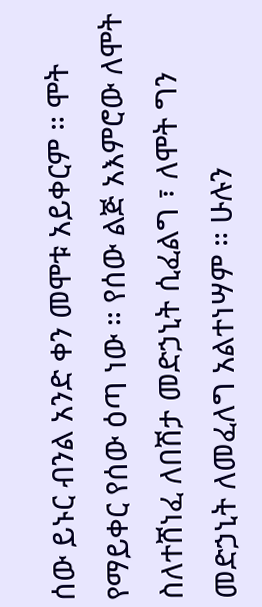ሰው ይኑር ብንል አንድ ቀን መሞቱ አይቀርም ። ሞት የማይቀር የሰው ዕጣ ነው ። የሰው ልጅ አእምሮው ለሞት ስለተሸነፈ ለበሽታ መድኃኒት ሲፈልግ ፣ ለሞት ግን መድኃኒት ለመፈለግ አልተነሣም ። ሁሉን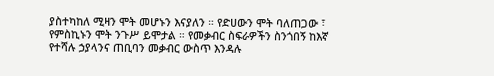ያስተካከለ ሚዛን ሞት መሆኑን እናያለን ። የድሀውን ሞት ባለጠጋው ፣ የምስኪኑን ሞት ንጉሥ ይሞታል ። የመቃብር ስፍራዎችን ስንጎበኝ ከእኛ የተሻሉ ኃያላንና ጠቢባን መቃብር ውስጥ እንዳሉ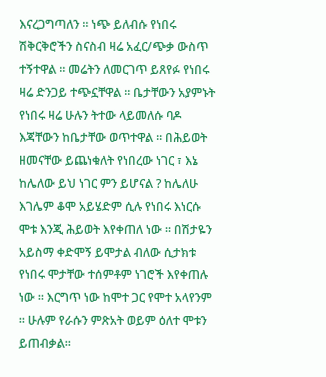እናረጋግጣለን ። ነጭ ይለብሱ የነበሩ ሽቅርቅሮችን ስናስብ ዛሬ አፈር/ጭቃ ውስጥ ተኝተዋል ። መሬትን ለመርገጥ ይጸየፉ የነበሩ ዛሬ ድንጋይ ተጭኗቸዋል ። ቤታቸውን አያምኑት የነበሩ ዛሬ ሁሉን ትተው ላይመለሱ ባዶ እጃቸውን ከቤታቸው ወጥተዋል ። በሕይወት ዘመናቸው ይጨነቁለት የነበረው ነገር ፣ እኔ ከሌለው ይህ ነገር ምን ይሆናል ? ከሌለሁ እገሌም ቆሞ አይሄድም ሲሉ የነበሩ እነርሱ ሞቱ እንጂ ሕይወት እየቀጠለ ነው ። በሽታዬን አይስማ ቀድሞኝ ይሞታል ብለው ሲታክቱ የነበሩ ሞታቸው ተሰምቶም ነገሮች እየቀጠሉ ነው ። እርግጥ ነው ከሞተ ጋር የሞተ አላየንም ። ሁሉም የራሱን ምጽአት ወይም ዕለተ ሞቱን ይጠብቃል።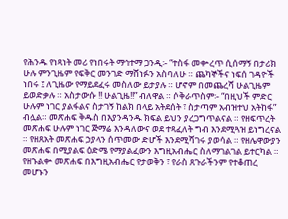የሕንዱ የነጻነት መሪ የነበሩት ማኅተማ ጋንዲ፡- “ተስፋ መቍረጥ ሲሰማኝ በታሪክ ሁሉ ምንጊዜም የፍቅር መንገድ ማሸነፉን አስባለሁ ። ጨካኞችና ነፍሰ ገዳዮች ነበሩ ፤ ለጊዜው የማይደፈሩ መስለው ይታያሉ ። ሆኖም በመጨረሻ ሁልጊዜም ይወድቃሉ ። አስታውሱ !! ሁልጊዜ!!” ብለዋል ። ሶቅራጥስም፡- “በዚህች ምድር ሁሉም ነገር ያልፋልና ስታገኝ ከልክ በላይ አትደሰት ፣ ስታጣም አብዝተህ አትከፋ” ብሏል። መጽሐፍ ቅዱስ በእያንዳንዱ ክፍል ይህን ያረጋግጥልናል ። የዘፍጥረት መጽሐፍ ሁሉም ነገር ጅማሬ እንዳለውና ወደ ተጻፈለት ግብ እንደሚጓዝ ይነግረናል ። የዘጸአት መጽሐፍ ኃያላን ሰጥመው ድሆች እንደሚሻገሩ ያወሳል ። የዘሌዋውያን መጽሐፍ በሚያልፍ ዕድሜ የማያልፈውን እግዚአብሔር ስለማገልገል ይተርካል ። የዘኁልቍ መጽሐፍ በእግዚአብሔር የታወቅን ፣ የራስ ጸጉራችንም የተቆጠረ መሆኑን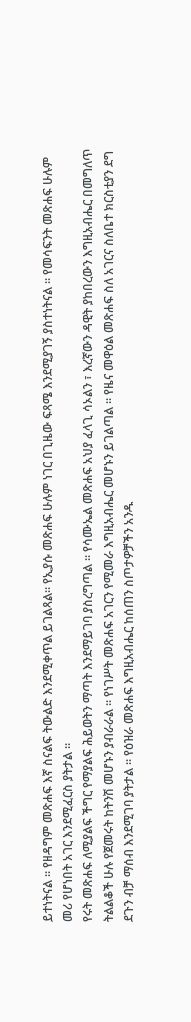ይተነትናል ። የዘዳግም መጽሐፍ እኛ ስናልፍ ትውልድ እንደሚቀጥል ይገልጻል። የኢያሱ መጽሐፍ ሁሉም ነገር በጊዜው ፍጻሜ እንደሚያገኝ ያስተነትናል ። የመሳፍንት መጽሐፍ ሁሉም መሪ የሆነበት አገር እንደሚፈርስ ያትታል ።
የሩት መጽሐፍ ለሚያልፍ ችግር የማያልፍ ሕይወትን ማጣት እንደማይገባ ያስረግጣል ። የሳሙኤል መጽሐፍ አህያ ፈላጊ ሳኦልን ፣ እረኛውን ዳዊት ያከበረውን እግዚአብሔር በመግለጥ ትልልቆች ሁሉ የጀመሩት ከትንሽ መሆኑን ያብራራል ። የነገሥት መጽሐፍ አገርን የሚመራ እግዚአብሔር መሆኑን ይገልጣል ። የዜና መዋዕል መጽሐፍ ስለ አገርና ስለቤተ ክርስቲያን ደግ ደጉን ብቻ ማሰብ እንደሚገባ ያትታል ። የዕዝራ መጽሐፍ እግዚአብሔር ከሰጠን ስጦታዎቻችን አንዱ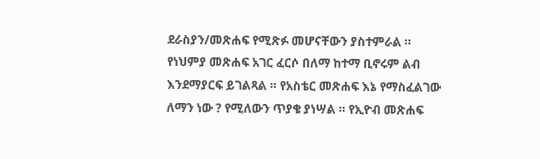ደራስያን/መጽሐፍ የሚጽፉ መሆናቸውን ያስተምራል ። የነህምያ መጽሐፍ አገር ፈርሶ በለማ ከተማ ቢኖሩም ልብ እንደማያርፍ ይገልጻል ። የአስቴር መጽሐፍ እኔ የማስፈልገው ለማን ነው ? የሚለውን ጥያቄ ያነሣል ። የኢዮብ መጽሐፍ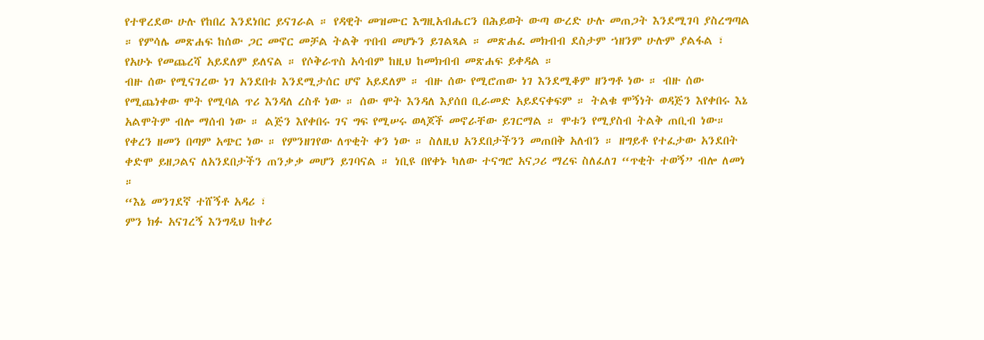የተዋረደው ሁሉ የከበረ እንደነበር ይናገራል ። የዳዊት መዝሙር እግዚአብሔርን በሕይወት ውጣ ውረድ ሁሉ መጠጋት እንደሚገባ ያስረግጣል ። የምሳሌ መጽሐፍ ከሰው ጋር መኖር መቻል ትልቅ ጥበብ መሆኑን ይገልጻል ። መጽሐፈ መክብብ ደስታም ኀዘንም ሁሉም ያልፋል ፣ የአሁኑ የመጨረሻ አይደለም ይለናል ። የሶቅራጥስ አሳብም ከዚህ ከመክብብ መጽሐፍ ይቀዳል ።
ብዙ ሰው የሚናገረው ነገ አንደበቱ እንደሚታሰር ሆኖ አይደለም ። ብዙ ሰው የሚሮጠው ነገ እንደሚቆም ዘንግቶ ነው ። ብዙ ሰው የሚጨነቀው ሞት የሚባል ጥሪ እንዳለ ረስቶ ነው ። ሰው ሞት እንዳለ እያሰበ ቢራመድ አይደናቀፍም ። ትልቁ ሞኝነት ወዳጅን እየቀበሩ እኔ አልሞትም ብሎ ማሰብ ነው ። ልጅን እየቀበሩ ገና ግፍ የሚሠሩ ወላጆች መኖራቸው ይገርማል ። ሞቱን የሚያስብ ትልቅ ጠቢብ ነው። የቀረን ዘመን በጣም አጭር ነው ። የምንዘገየው ለጥቂት ቀን ነው ። ስለዚህ አንደበታችንን መጠበቅ አለብን ። ዘግይቶ የተፈታው አንደበት ቀድሞ ይዘጋልና ለአንደበታችን ጠንቃቃ መሆን ይገባናል ። ነቢዩ በየቀኑ ካለው ተናግሮ አናጋሪ ማረፍ ስለፈለገ “ጥቂት ተወኝ” ብሎ ለመነ ።
“እኔ መንገደኛ ተሸኝቶ አዳሪ ፣
ምን ክፉ አናገረኝ እንግዲህ ከቀሪ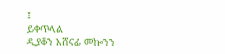፤
ይቀጥላል
ዲያቆን አሸናፊ መኰንን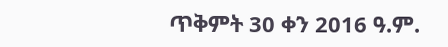ጥቅምት 30 ቀን 2016 ዓ.ም.